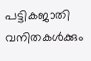പട്ടികജാതി വനിതകൾക്കും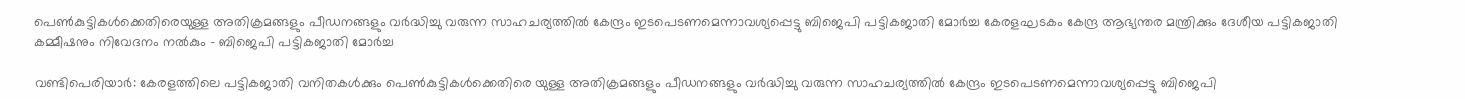പെൺകുട്ടികൾക്കെതിരെയുള്ള അതിക്രമങ്ങളും പീഡനങ്ങളും വർദ്ധിച്ചു വരുന്ന സാഹചര്യത്തിൽ കേന്ദ്രം ഇടപെടണമെന്നാവശ്യപ്പെട്ടു ബിജെപി പട്ടികജാതി മോർച്ച കേരളഘടകം കേന്ദ്ര ആഭ്യന്തര മന്ത്രിക്കും ദേശീയ പട്ടികജാതി കമ്മീഷനും നിവേദനം നൽകും - ബിജെപി പട്ടികജാതി മോർച്ച

വണ്ടിപെരിയാർ: കേരളത്തിലെ പട്ടികജാതി വനിതകൾക്കും പെൺകുട്ടികൾക്കെതിരെ യുള്ള അതിക്രമങ്ങളും പീഡനങ്ങളും വർദ്ധിച്ചു വരുന്ന സാഹചര്യത്തിൽ കേന്ദ്രം ഇടപെടണമെന്നാവശ്യപ്പെട്ടു ബിജെപി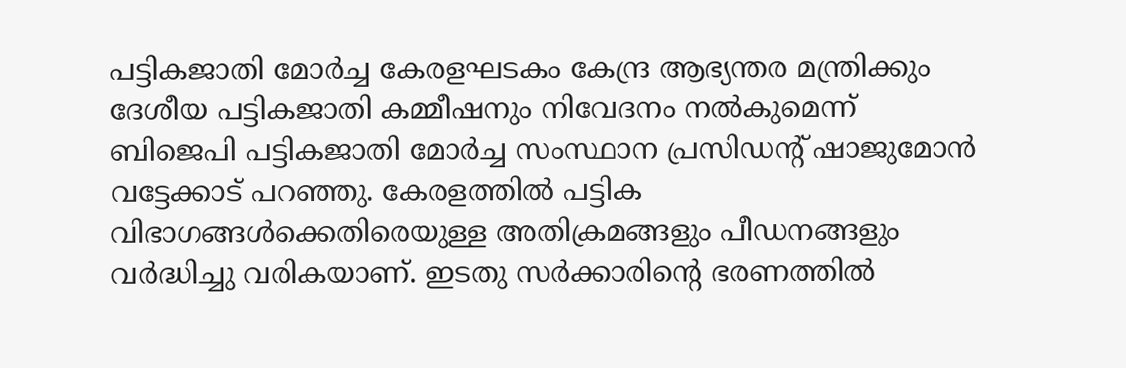പട്ടികജാതി മോർച്ച കേരളഘടകം കേന്ദ്ര ആഭ്യന്തര മന്ത്രിക്കും ദേശീയ പട്ടികജാതി കമ്മീഷനും നിവേദനം നൽകുമെന്ന് ബിജെപി പട്ടികജാതി മോർച്ച സംസ്ഥാന പ്രസിഡന്റ് ഷാജുമോൻ വട്ടേക്കാട് പറഞ്ഞു. കേരളത്തിൽ പട്ടിക വിഭാഗങ്ങൾക്കെതിരെയുള്ള അതിക്രമങ്ങളും പീഡനങ്ങളും വർദ്ധിച്ചു വരികയാണ്. ഇടതു സർക്കാരിന്റെ ഭരണത്തിൽ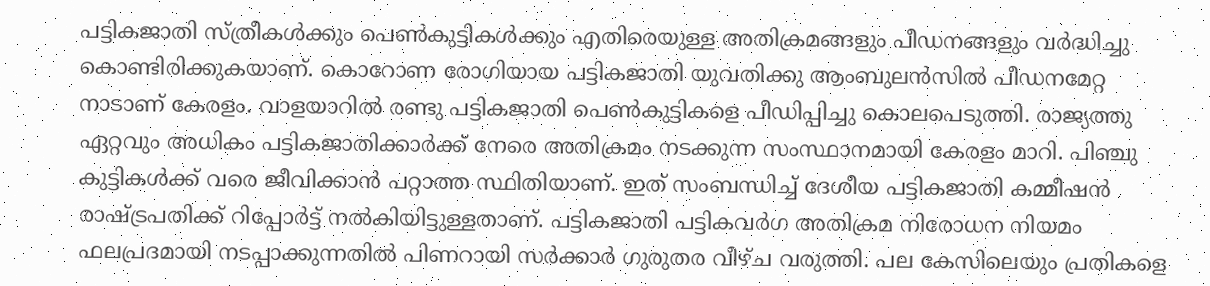പട്ടികജാതി സ്ത്രീകൾക്കും പെൺകുട്ടികൾക്കും എതിരെയുള്ള അതിക്രമങ്ങളും പീഡനങ്ങളും വർദ്ധിച്ചു കൊണ്ടിരിക്കുകയാണ്. കൊറോണ രോഗിയായ പട്ടികജാതി യുവതിക്കു ആംബുലൻസിൽ പീഡനമേറ്റ നാടാണ് കേരളം. വാളയാറിൽ രണ്ടു പട്ടികജാതി പെൺകുട്ടികളെ പീഡിപ്പിച്ചു കൊലപെടുത്തി. രാജ്യത്തു ഏറ്റവും അധികം പട്ടികജാതിക്കാർക്ക് നേരെ അതിക്രമം നടക്കുന്ന സംസ്ഥാനമായി കേരളം മാറി. പിഞ്ചു കുട്ടികൾക്ക് വരെ ജീവിക്കാൻ പറ്റാത്ത സ്ഥിതിയാണ്. ഇത് സംബന്ധിച്ച് ദേശീയ പട്ടികജാതി കമ്മീഷൻ രാഷ്ട്രപതിക്ക് റിപ്പോർട്ട് നൽകിയിട്ടുള്ളതാണ്. പട്ടികജാതി പട്ടികവർഗ അതിക്രമ നിരോധന നിയമം ഫലപ്രദമായി നടപ്പാക്കുന്നതിൽ പിണറായി സർക്കാർ ഗുരുതര വീഴ്ച വരുത്തി. പല കേസിലെയും പ്രതികളെ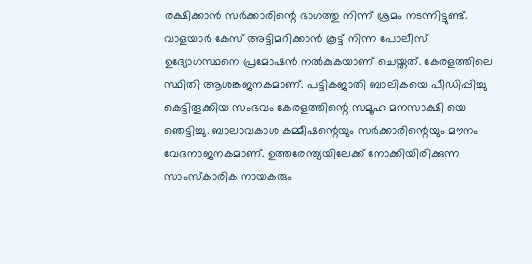രക്ഷിക്കാൻ സർക്കാരിന്റെ ഭാഗത്തു നിന്ന് ശ്രമം നടന്നിട്ടുണ്ട്. വാളയാർ കേസ് അട്ടിമറിക്കാൻ കൂട്ട് നിന്ന പോലീസ് ഉദ്യോഗസ്ഥനെ പ്രമോഷൻ നൽകുകയാണ് ചെയ്തത്. കേരളത്തിലെ സ്ഥിതി ആശങ്കജനകമാണ്. പട്ടികജാതി ബാലികയെ പീഡിപ്പിച്ചു കെട്ടിതൂക്കിയ സംഭവം കേരളത്തിന്റെ സമൂഹ മനസാക്ഷി യെ ഞെട്ടിച്ചു. ബാലാവകാശ കമ്മീഷന്റെയും സർക്കാരിന്റെയും മൗനം വേദനാജനകമാണ്. ഉത്തരേന്ത്യയിലേക്ക് നോക്കിയിരിക്കുന്ന സാംസ്‌കാരിക നായകരും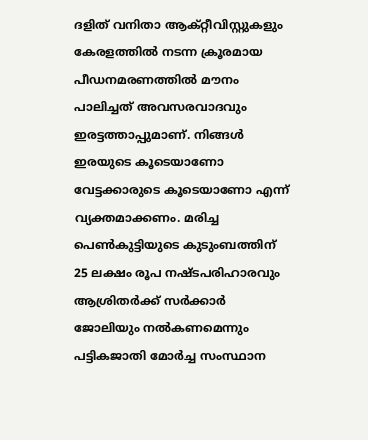ദളിത് വനിതാ ആക്റ്റീവിസ്റ്റുകളും കേരളത്തിൽ നടന്ന ക്രൂരമായ പീഡനമരണത്തിൽ മൗനം പാലിച്ചത് അവസരവാദവും ഇരട്ടത്താപ്പുമാണ്. നിങ്ങൾ ഇരയുടെ കൂടെയാണോ വേട്ടക്കാരുടെ കൂടെയാണോ എന്ന് വ്യക്തമാക്കണം. മരിച്ച പെൺകുട്ടിയുടെ കുടുംബത്തിന് 25 ലക്ഷം രൂപ നഷ്ടപരിഹാരവും ആശ്രിതർക്ക് സർക്കാർ ജോലിയും നൽകണമെന്നും  പട്ടികജാതി മോർച്ച സംസ്ഥാന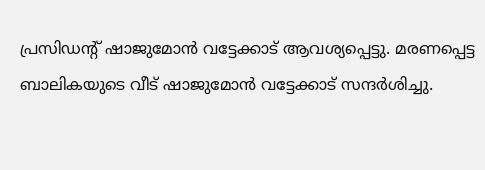പ്രസിഡന്റ് ഷാജുമോൻ വട്ടേക്കാട് ആവശ്യപ്പെട്ടു. മരണപ്പെട്ട ബാലികയുടെ വീട് ഷാജുമോൻ വട്ടേക്കാട് സന്ദർശിച്ചു.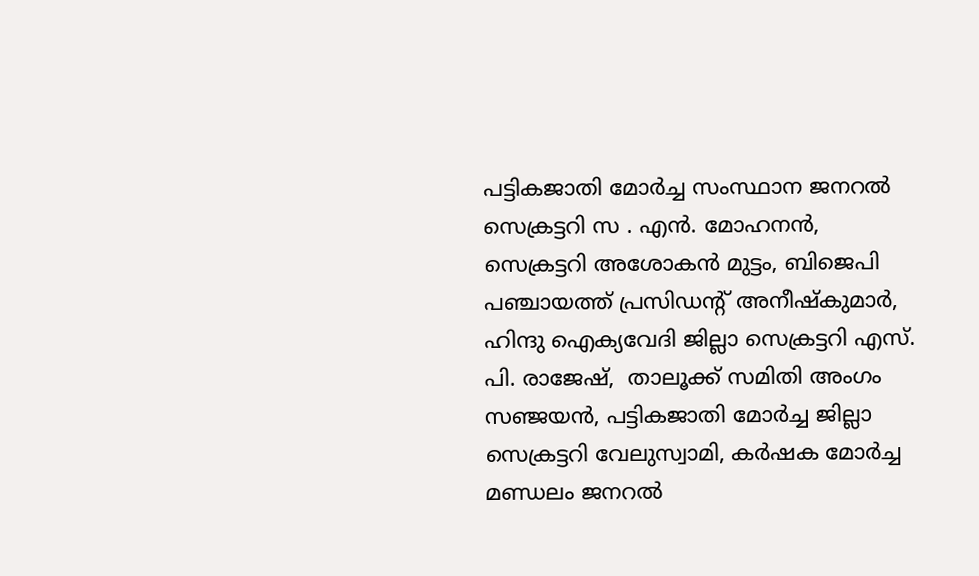പട്ടികജാതി മോർച്ച സംസ്ഥാന ജനറൽ സെക്രട്ടറി സ . എൻ. മോഹനൻ, സെക്രട്ടറി അശോകൻ മുട്ടം, ബിജെപി പഞ്ചായത്ത്‌ പ്രസിഡന്റ് അനീഷ്‌കുമാർ, ഹിന്ദു ഐക്യവേദി ജില്ലാ സെക്രട്ടറി എസ്. പി. രാജേഷ്,  താലൂക്ക് സമിതി അംഗം സഞ്ജയൻ, പട്ടികജാതി മോർച്ച ജില്ലാ സെക്രട്ടറി വേലുസ്വാമി, കർഷക മോർച്ച മണ്ഡലം ജനറൽ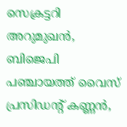സെക്രട്ടറി അറുമുഖൻ, ബിജെപി പഞ്ചായത്ത്‌ വൈസ് പ്രസിഡന്റ് കണ്ണൻ,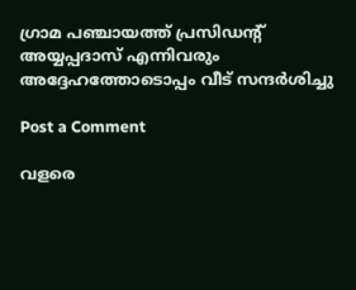ഗ്രാമ പഞ്ചായത്ത്‌ പ്രസിഡന്റ് അയ്യപ്പദാസ് എന്നിവരും അദ്ദേഹത്തോടൊപ്പം വീട് സന്ദർശിച്ചു

Post a Comment

വളരെ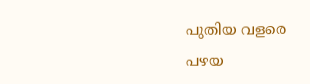പുതിയ വളരെ പഴയ